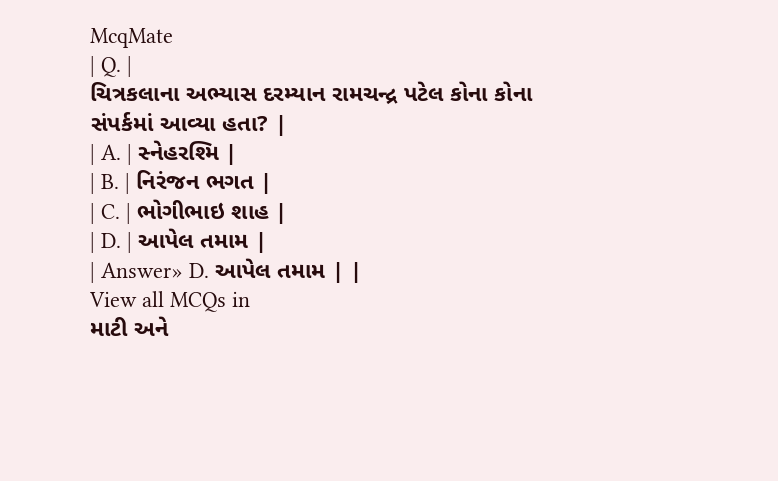McqMate
| Q. |
ચિત્રકલાના અભ્યાસ દરમ્યાન રામચન્દ્ર પટેલ કોના કોના સંપર્કમાં આવ્યા હતા? |
| A. | સ્નેહરશ્મિ |
| B. | નિરંજન ભગત |
| C. | ભોગીભાઇ શાહ |
| D. | આપેલ તમામ |
| Answer» D. આપેલ તમામ | |
View all MCQs in
માટી અને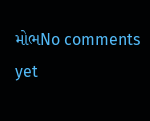મોભNo comments yet